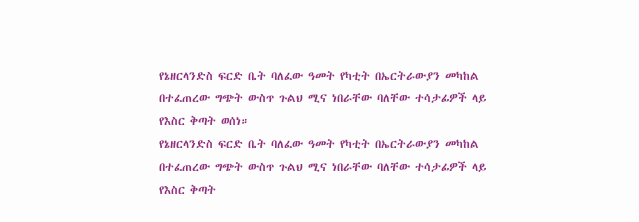የኔዘርላንድስ ፍርድ ቤት ባለፈው ዓመት የካቲት በኤርትራውያን መካከል በተፈጠረው ግጭት ውስጥ ጉልህ ሚና ነበራቸው ባለቸው ተሳታፊዎች ላይ የእስር ቅጣት ወሰነ።
የኔዘርላንድስ ፍርድ ቤት ባለፈው ዓመት የካቲት በኤርትራውያን መካከል በተፈጠረው ግጭት ውስጥ ጉልህ ሚና ነበራቸው ባለቸው ተሳታፊዎች ላይ የእስር ቅጣት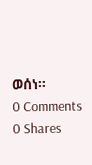ወሰነ።
0 Comments
0 Shares